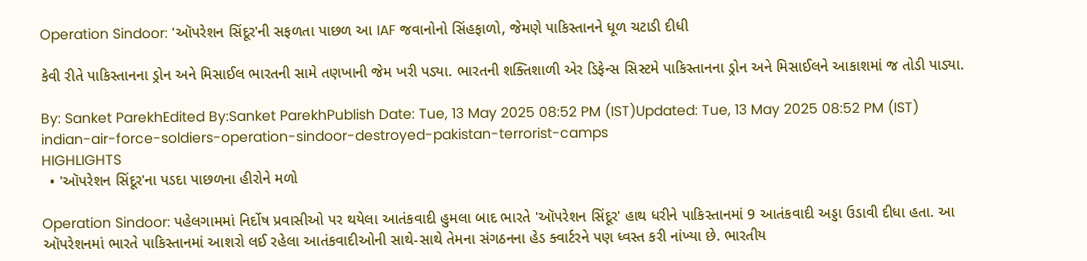Operation Sindoor: 'ઑપરેશન સિંદૂર'ની સફળતા પાછળ આ IAF જવાનોનો સિંહફાળો, જેમણે પાકિસ્તાનને ધૂળ ચટાડી દીધી

કેવી રીતે પાકિસ્તાનના ડ્રોન અને મિસાઈલ ભારતની સામે તણખાની જેમ ખરી પડ્યા. ભારતની શક્તિશાળી એર ડિફેન્સ સિસ્ટમે પાકિસ્તાનના ડ્રોન અને મિસાઈલને આકાશમાં જ તોડી પાડ્યા.

By: Sanket ParekhEdited By:Sanket ParekhPublish Date: Tue, 13 May 2025 08:52 PM (IST)Updated: Tue, 13 May 2025 08:52 PM (IST)
indian-air-force-soldiers-operation-sindoor-destroyed-pakistan-terrorist-camps
HIGHLIGHTS
  • 'ઑપરેશન સિંદૂર'ના પડદા પાછળના હીરોને મળો

Operation Sindoor: પહેલગામમાં નિર્દોષ પ્રવાસીઓ પર થયેલા આતંકવાદી હુમલા બાદ ભારતે 'ઑપરેશન સિંદૂર' હાથ ધરીને પાકિસ્તાનમાં 9 આતંકવાદી અડ્ડા ઉડાવી દીધા હતા. આ ઑપરેશનમાં ભારતે પાકિસ્તાનમાં આશરો લઈ રહેલા આતંકવાદીઓની સાથે-સાથે તેમના સંગઠનના હેડ ક્વાર્ટરને પણ ધ્વસ્ત કરી નાંખ્યા છે. ભારતીય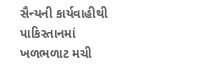સૈન્યની કાર્યવાહીથી પાકિસ્તાનમાં ખળભળાટ મચી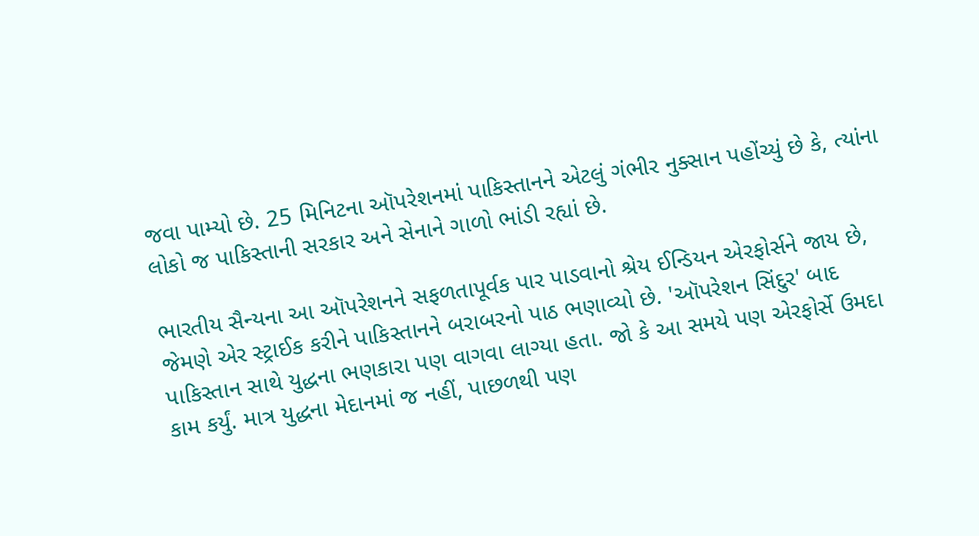જવા પામ્યો છે. 25 મિનિટના ઑપરેશનમાં પાકિસ્તાનને એટલું ગંભીર નુક્સાન પહોંચ્યું છે કે, ત્યાંના લોકો જ પાકિસ્તાની સરકાર અને સેનાને ગાળો ભાંડી રહ્યાં છે.

ભારતીય સૈન્યના આ ઑપરેશનને સફળતાપૂર્વક પાર પાડવાનો શ્રેય ઈન્ડિયન એરફોર્સને જાય છે, જેમણે એર સ્ટ્રાઈક કરીને પાકિસ્તાનને બરાબરનો પાઠ ભણાવ્યો છે. 'ઑપરેશન સિંદુર' બાદ પાકિસ્તાન સાથે યુદ્ધના ભણકારા પણ વાગવા લાગ્યા હતા. જો કે આ સમયે પણ એરફોર્સે ઉમદા કામ કર્યું. માત્ર યુદ્ધના મેદાનમાં જ નહીં, પાછળથી પણ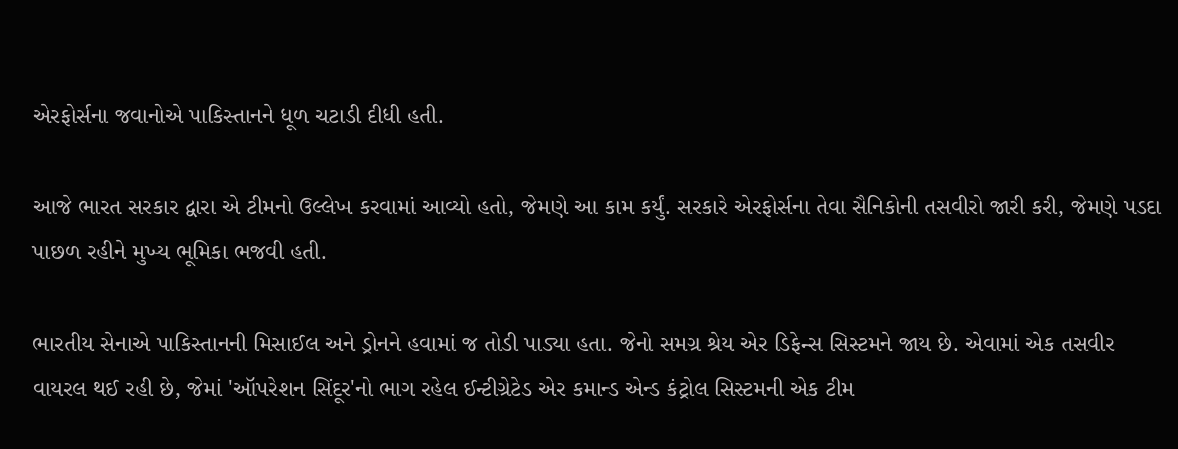એરફોર્સના જવાનોએ પાકિસ્તાનને ધૂળ ચટાડી દીધી હતી.

આજે ભારત સરકાર દ્વારા એ ટીમનો ઉલ્લેખ કરવામાં આવ્યો હતો, જેમણે આ કામ કર્યું. સરકારે એરફોર્સના તેવા સૈનિકોની તસવીરો જારી કરી, જેમણે પડદા પાછળ રહીને મુખ્ય ભૂમિકા ભજવી હતી.

ભારતીય સેનાએ પાકિસ્તાનની મિસાઈલ અને ડ્રોનને હવામાં જ તોડી પાડ્યા હતા. જેનો સમગ્ર શ્રેય એર ડિફેન્સ સિસ્ટમને જાય છે. એવામાં એક તસવીર વાયરલ થઈ રહી છે, જેમાં 'ઑપરેશન સિંદૂર'નો ભાગ રહેલ ઈન્ટીગ્રેટેડ એર કમાન્ડ એન્ડ કંટ્રોલ સિસ્ટમની એક ટીમ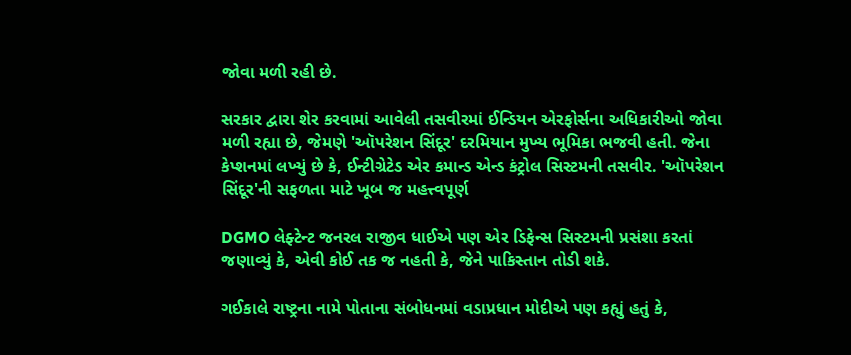જોવા મળી રહી છે.

સરકાર દ્વારા શેર કરવામાં આવેલી તસવીરમાં ઈન્ડિયન એરફોર્સના અધિકારીઓ જોવા મળી રહ્યા છે, જેમણે 'ઑપરેશન સિંદૂર' દરમિયાન મુખ્ય ભૂમિકા ભજવી હતી. જેના કેપ્શનમાં લખ્યું છે કે, ઈન્ટીગ્રેટેડ એર કમાન્ડ એન્ડ કંટ્રોલ સિસ્ટમની તસવીર. 'ઑપરેશન સિંદૂર'ની સફળતા માટે ખૂબ જ મહત્ત્વપૂર્ણ

DGMO લેફ્ટેન્ટ જનરલ રાજીવ ધાઈએ પણ એર ડિફેન્સ સિસ્ટમની પ્રસંશા કરતાં જણાવ્યું કે, એવી કોઈ તક જ નહતી કે, જેને પાકિસ્તાન તોડી શકે.

ગઈકાલે રાષ્ટ્રના નામે પોતાના સંબોધનમાં વડાપ્રધાન મોદીએ પણ કહ્યું હતું કે,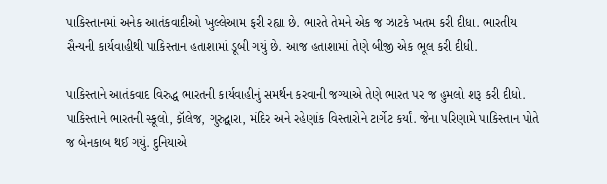પાકિસ્તાનમાં અનેક આતંકવાદીઓ ખુલ્લેઆમ ફરી રહ્યા છે. ભારતે તેમને એક જ ઝાટકે ખતમ કરી દીધા. ભારતીય સૈન્યની કાર્યવાહીથી પાકિસ્તાન હતાશામાં ડૂબી ગયું છે. આજ હતાશામાં તેણે બીજી એક ભૂલ કરી દીધી.

પાકિસ્તાને આતંકવાદ વિરુદ્ધ ભારતની કાર્યવાહીનું સમર્થન કરવાની જગ્યાએ તેણે ભારત પર જ હુમલો શરૂ કરી દીધો. પાકિસ્તાને ભારતની સ્કૂલો, ક઼ૉલેજ, ગુરુદ્વારા, મંદિર અને રહેણાંક વિસ્તારોને ટાર્ગેટ કર્યાં. જેના પરિણામે પાકિસ્તાન પોતે જ બેનકાબ થઈ ગયું. દુનિયાએ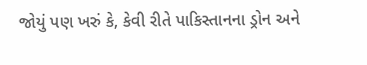જોયું પણ ખરું કે, કેવી રીતે પાકિસ્તાનના ડ્રોન અને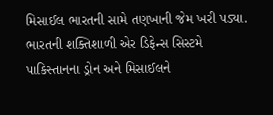મિસાઈલ ભારતની સામે તણખાની જેમ ખરી પડ્યા. ભારતની શક્તિશાળી એર ડિફેન્સ સિસ્ટમે પાકિસ્તાનના ડ્રોન અને મિસાઈલને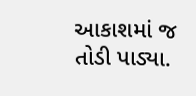આકાશમાં જ તોડી પાડ્યા.